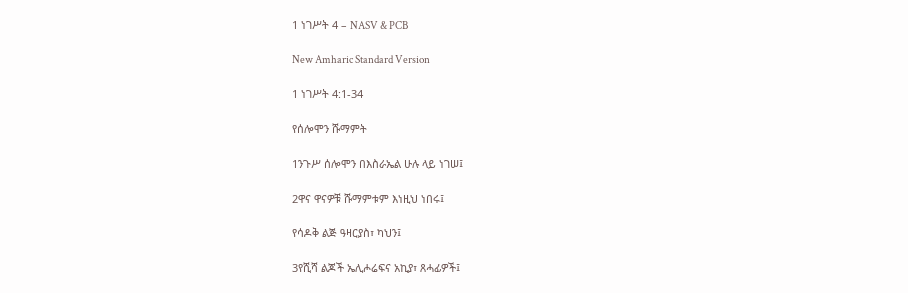1 ነገሥት 4 – NASV & PCB

New Amharic Standard Version

1 ነገሥት 4:1-34

የሰሎሞን ሹማምት

1ንጉሥ ሰሎሞን በእስራኤል ሁሉ ላይ ነገሠ፤

2ዋና ዋናዎቹ ሹማምቱም እነዚህ ነበሩ፤

የሳዶቅ ልጅ ዓዛርያስ፣ ካህን፤

3የሺሻ ልጆች ኤሊሖሬፍና አኪያ፣ ጸሓፊዎች፤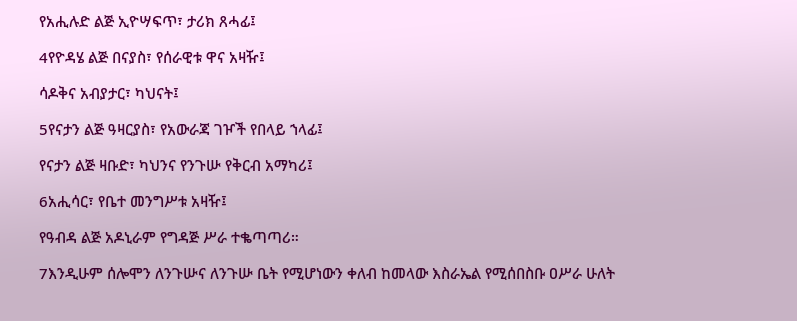የአሒሉድ ልጅ ኢዮሣፍጥ፣ ታሪክ ጸሓፊ፤

4የዮዳሄ ልጅ በናያስ፣ የሰራዊቱ ዋና አዛዥ፤

ሳዶቅና አብያታር፣ ካህናት፤

5የናታን ልጅ ዓዛርያስ፣ የአውራጃ ገዦች የበላይ ኀላፊ፤

የናታን ልጅ ዛቡድ፣ ካህንና የንጉሡ የቅርብ አማካሪ፤

6አሒሳር፣ የቤተ መንግሥቱ አዛዥ፤

የዓብዳ ልጅ አዶኒራም የግዳጅ ሥራ ተቈጣጣሪ።

7እንዲሁም ሰሎሞን ለንጉሡና ለንጉሡ ቤት የሚሆነውን ቀለብ ከመላው እስራኤል የሚሰበስቡ ዐሥራ ሁለት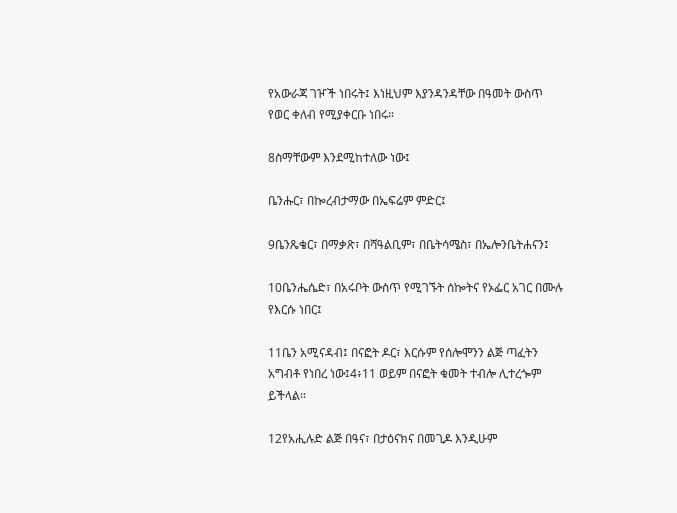የአውራጃ ገዦች ነበሩት፤ እነዚህም እያንዳንዳቸው በዓመት ውስጥ የወር ቀለብ የሚያቀርቡ ነበሩ።

8ስማቸውም እንደሚከተለው ነው፤

ቤንሑር፣ በኰረብታማው በኤፍሬም ምድር፤

9ቤንጼቄር፣ በማቃጽ፣ በሻዓልቢም፣ በቤትሳሜስ፣ በኤሎንቤትሐናን፤

10ቤንሔሴድ፣ በአሩቦት ውስጥ የሚገኙት ሰኰትና የኦፌር አገር በሙሉ የእርሱ ነበር፤

11ቤን አሚናዳብ፤ በናፎት ዶር፣ እርሱም የሰሎሞንን ልጅ ጣፈትን አግብቶ የነበረ ነው፤4፥11 ወይም በናፎት ቁመት ተብሎ ሊተረጐም ይችላል።

12የአሒሉድ ልጅ በዓና፣ በታዕናክና በመጊዶ እንዲሁም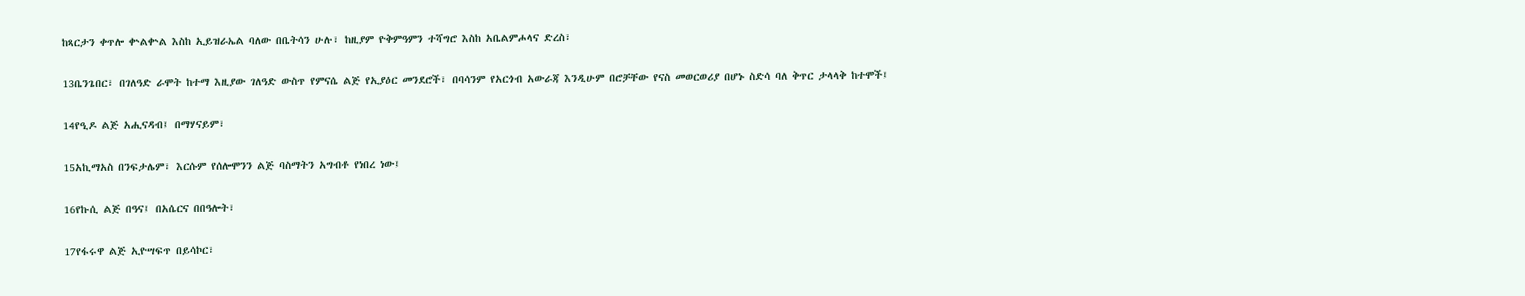ከጻርታን ቀጥሎ ቍልቍል እስከ ኢይዝራኤል ባለው በቤትሳን ሁሉ፣ ከዚያም ዮቅምዓምን ተሻግሮ እስከ አቤልምሖላና ድረስ፣

13ቤንጌበር፣ በገለዓድ ራሞት ከተማ እዚያው ገለዓድ ውስጥ የምናሴ ልጅ የኢያዕር መንደሮች፣ በባሳንም የአርጎብ አውራጃ እንዲሁም በሮቻቸው የናስ መወርወሪያ በሆኑ ስድሳ ባለ ቅጥር ታላላቅ ከተሞች፤

14የዒዶ ልጅ አሒናዳብ፤ በማሃናይም፣

15አኪማአስ በንፍታሌም፣ እርሱም የሰሎሞንን ልጅ ባስማትን አግብቶ የነበረ ነው፤

16የኩሲ ልጅ በዓና፤ በአሴርና በበዓሎት፣

17የፋሩዋ ልጅ ኢዮሣፍጥ በይሳኮር፣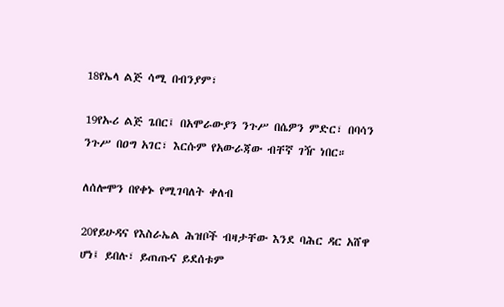18የኤላ ልጅ ሳሚ በብንያም፣

19የኡሪ ልጅ ጌበር፤ በአሞራውያን ንጉሥ በሴዎን ምድር፣ በባሳን ንጉሥ በዐግ አገር፣ እርሱም የአውራጃው ብቸኛ ገዥ ነበር።

ለሰሎሞን በየቀኑ የሚገባለት ቀለብ

20የይሁዳና የእስራኤል ሕዝቦች ብዛታቸው እንደ ባሕር ዳር አሸዋ ሆነ፤ ይበሉ፣ ይጠጡና ይደሰቱም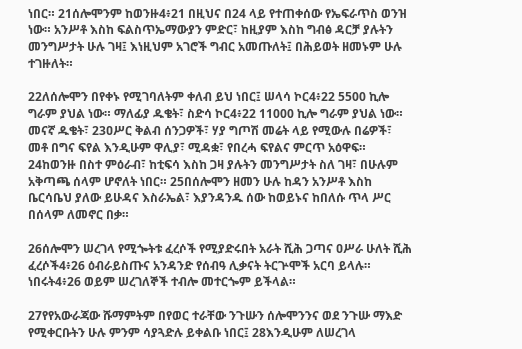ነበር። 21ሰሎሞንም ከወንዙ4፥21 በዚህና በ24 ላይ የተጠቀሰው የኤፍራጥስ ወንዝ ነው። አንሥቶ እስከ ፍልስጥኤማውያን ምድር፣ ከዚያም እስከ ግብፅ ዳርቻ ያሉትን መንግሥታት ሁሉ ገዛ፤ እነዚህም አገሮች ግብር አመጡለት፤ በሕይወት ዘመኑም ሁሉ ተገዙለት።

22ለሰሎሞን በየቀኑ የሚገባለትም ቀለብ ይህ ነበር፤ ሠላሳ ኮር4፥22 5500 ኪሎ ግራም ያህል ነው። ማለፊያ ዱቄት፣ ስድሳ ኮር4፥22 11000 ኪሎ ግራም ያህል ነው። መናኛ ዱቄት፣ 23ዐሥር ቅልብ ሰንጋዎች፣ ሃያ ግጦሽ መሬት ላይ የሚውሉ በሬዎች፣ መቶ በግና ፍየል እንዲሁም ዋሊያ፣ ሚዳቋ፣ የበረሓ ፍየልና ምርጥ አዕዋፍ። 24ከወንዙ በስተ ምዕራብ፣ ከቲፍሳ እስከ ጋዛ ያሉትን መንግሥታት ስለ ገዛ፣ በሁሉም አቅጣጫ ሰላም ሆኖለት ነበር። 25በሰሎሞን ዘመን ሁሉ ከዳን አንሥቶ እስከ ቤርሳቤህ ያለው ይሁዳና እስራኤል፣ እያንዳንዱ ሰው ከወይኑና ከበለሱ ጥላ ሥር በሰላም ለመኖር በቃ።

26ሰሎሞን ሠረገላ የሚጐትቱ ፈረሶች የሚያድሩበት አራት ሺሕ ጋጣና ዐሥራ ሁለት ሺሕ ፈረሶች4፥26 ዕብራይስጡና አንዳንድ የሰብዓ ሊቃናት ትርጕሞች አርባ ይላሉ። ነበሩት4፥26 ወይም ሠረገለኞች ተብሎ መተርጐም ይችላል።

27የየአውራጃው ሹማምትም በየወር ተራቸው ንጉሡን ሰሎሞንንና ወደ ንጉሡ ማእድ የሚቀርቡትን ሁሉ ምንም ሳያጓድሉ ይቀልቡ ነበር፤ 28እንዲሁም ለሠረገላ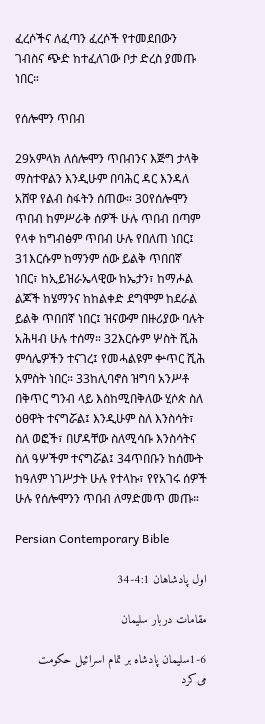ፈረሶችና ለፈጣን ፈረሶች የተመደበውን ገብስና ጭድ ከተፈለገው ቦታ ድረስ ያመጡ ነበር።

የሰሎሞን ጥበብ

29አምላክ ለሰሎሞን ጥበብንና እጅግ ታላቅ ማስተዋልን እንዲሁም በባሕር ዳር እንዳለ አሸዋ የልብ ስፋትን ሰጠው። 30የሰሎሞን ጥበብ ከምሥራቅ ሰዎች ሁሉ ጥበብ በጣም የላቀ ከግብፅም ጥበብ ሁሉ የበለጠ ነበር፤ 31እርሱም ከማንም ሰው ይልቅ ጥበበኛ ነበር፣ ከኢይዝራኤላዊው ከኤታን፣ ከማሖል ልጆች ከሄማንና ከከልቀድ ደግሞም ከደራል ይልቅ ጥበበኛ ነበር፤ ዝናውም በዙሪያው ባሉት አሕዛብ ሁሉ ተሰማ። 32እርሱም ሦስት ሺሕ ምሳሌዎችን ተናገረ፤ የመሓልዩም ቍጥር ሺሕ አምስት ነበር። 33ከሊባኖስ ዝግባ አንሥቶ በቅጥር ግንብ ላይ እስከሚበቅለው ሂሶጵ ስለ ዕፀዋት ተናግሯል፤ እንዲሁም ስለ እንስሳት፣ ስለ ወፎች፣ በሆዳቸው ስለሚሳቡ እንስሳትና ስለ ዓሦችም ተናግሯል፤ 34ጥበቡን ከሰሙት ከዓለም ነገሥታት ሁሉ የተላኩ፣ የየአገሩ ሰዎች ሁሉ የሰሎሞንን ጥበብ ለማድመጥ መጡ።

Persian Contemporary Bible

اول پادشاهان 4:1-34

مقامات دربار سليمان

1-6سليمان پادشاه بر تمام اسرائيل حكومت می‌كرد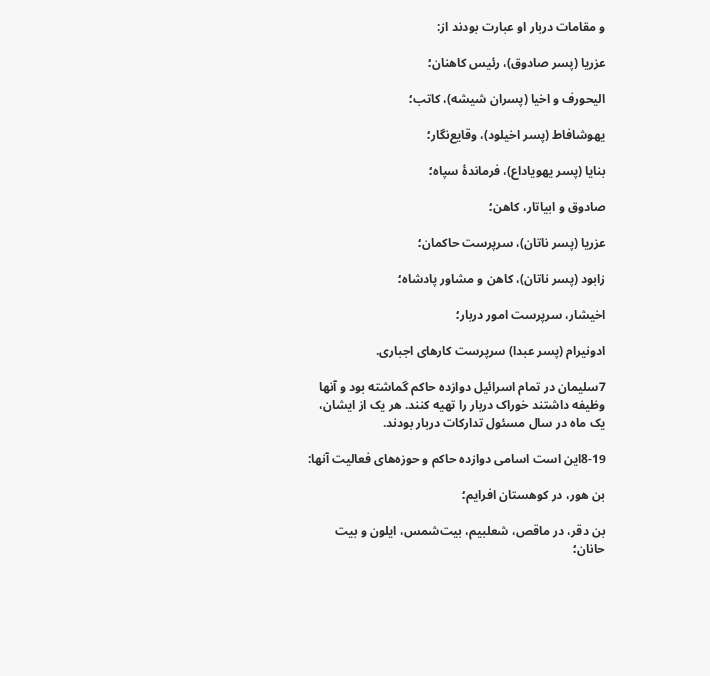و مقامات دربار او عبارت بودند از:

عزريا (پسر صادوق)، رئيس كاهنان؛

اليحورف و اخيا (پسران شيشه)، کاتب؛

یهوشافاط (پسر اخيلود)، وقايع‌نگار؛

بنايا (پسر يهوياداع)، فرماندهٔ سپاه؛

صادوق و ابياتار، كاهن؛

عزريا (پسر ناتان)، سرپرست حاكمان؛

زابود (پسر ناتان)، كاهن و مشاور پادشاه؛

اخيشار، سرپرست امور دربار؛

ادونيرام (پسر عبدا) سرپرست كارهای اجباری.

7سليمان در تمام اسرائيل دوازده حاكم گماشته بود و آنها وظيفه داشتند خوراک دربار را تهيه كنند. هر يک از ايشان، يک ماه در سال مسئول تداركات دربار بودند.

8-19اين است اسامی دوازده حاكم و حوزه‌های فعاليت آنها:

بن هور، در كوهستان افرايم؛

بن دقر، در ماقص، شعلبيم، بيت‌شمس، ايلون و بيت حانان؛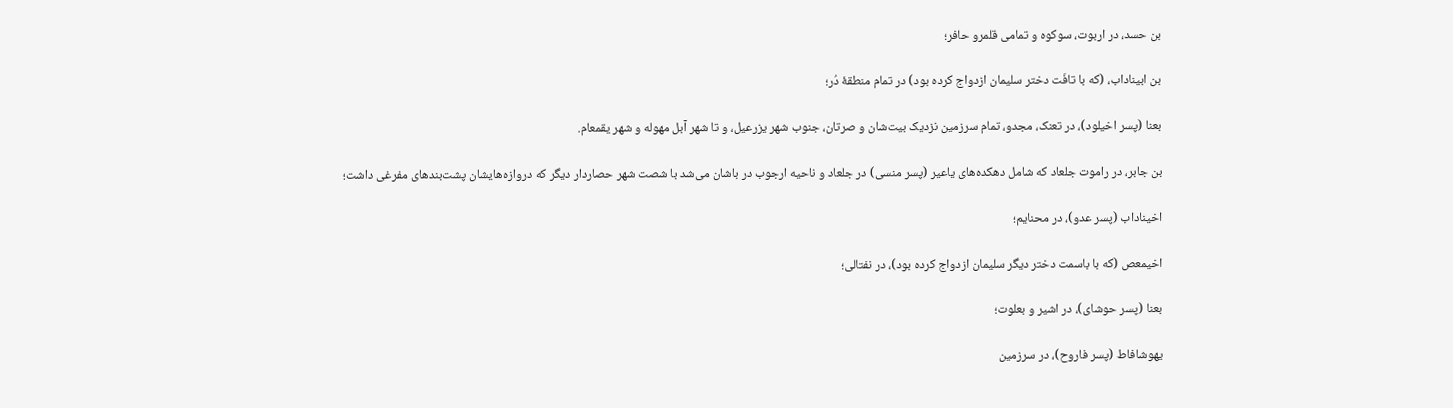بن حسد، در اربوت، سوكوه و تمامی قلمرو حافر؛

بن ابيناداب، (كه با تافَت دختر سليمان ازدواج كرده بود) در تمام منطقهٔ دُر؛

بعنا (پسر اخيلود)، در تعنک، مجدو، تمام سرزمين نزديک بيت‌شان و صرتان، جنوب شهر يزرعيل، و تا شهر آبل مهوله و شهر يقمعام.

بن جابر، در راموت جلعاد كه شامل دهكده‌های ياعير (پسر منسی) در جلعاد و ناحيه ارجوب در باشان می‌شد با شصت شهر حصاردار ديگر كه دروازه‌هايشان پشت‌بندهای مفرغی داشت؛

اخيناداب (پسر عدو)، در محنايم؛

اخيمعص (كه با باسمت دختر ديگر سليمان ازدواج كرده بود)، در نفتالی؛

بعنا (پسر حوشای)، در اشير و بعلوت؛

يهوشافاط (پسر فاروح)، در سرزمين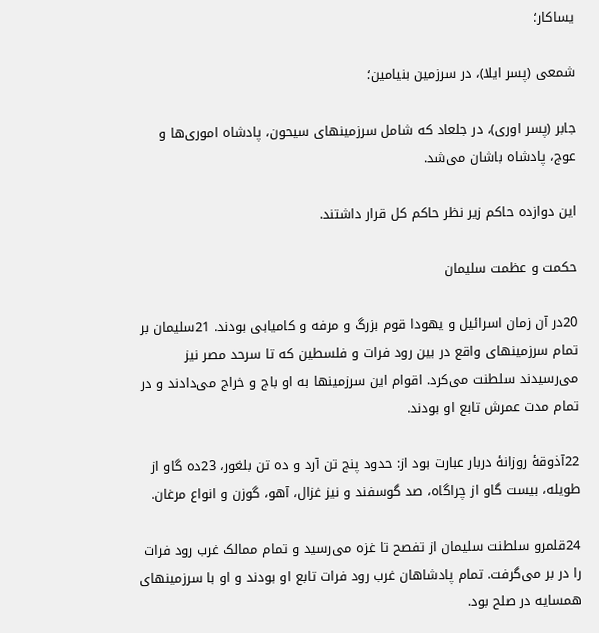يساكار؛

شمعی (پسر ايلا)، در سرزمين بنيامين؛

جابر (پسر اوری)، در جلعاد كه شامل سرزمينهای سيحون، پادشاه اموری‌ها و عوج، پادشاه باشان می‌شد.

اين دوازده حاكم زير نظر حاكم كل قرار داشتند.

حكمت و عظمت سليمان

20در آن زمان اسرائيل و يهودا قوم بزرگ و مرفه و كاميابی بودند. 21سليمان بر تمام سرزمينهای واقع در بين رود فرات و فلسطين كه تا سرحد مصر نيز می‌رسيدند سلطنت می‌كرد. اقوام اين سرزمينها به او باج و خراج می‌دادند و در تمام مدت عمرش تابع او بودند.

22آذوقهٔ روزانهٔ دربار عبارت بود از: حدود پنج تن آرد و ده تن بلغور، 23ده گاو از طويله، بيست گاو از چراگاه، صد گوسفند و نيز غزال، آهو، گوزن و انواع مرغان.

24قلمرو سلطنت سليمان از تفصح تا غزه می‌رسيد و تمام ممالک غرب رود فرات را در بر می‌گرفت. تمام پادشاهان غرب رود فرات تابع او بودند و او با سرزمينهای همسايه در صلح بود.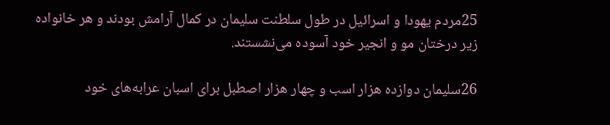25مردم يهودا و اسرائيل در طول سلطنت سليمان در كمال آرامش بودند و هر خانواده زير درختان مو و انجير خود آسوده می‌نشستند.

26سليمان دوازده هزار اسب و چهار هزار اصطبل برای اسبان عرابه‌های خود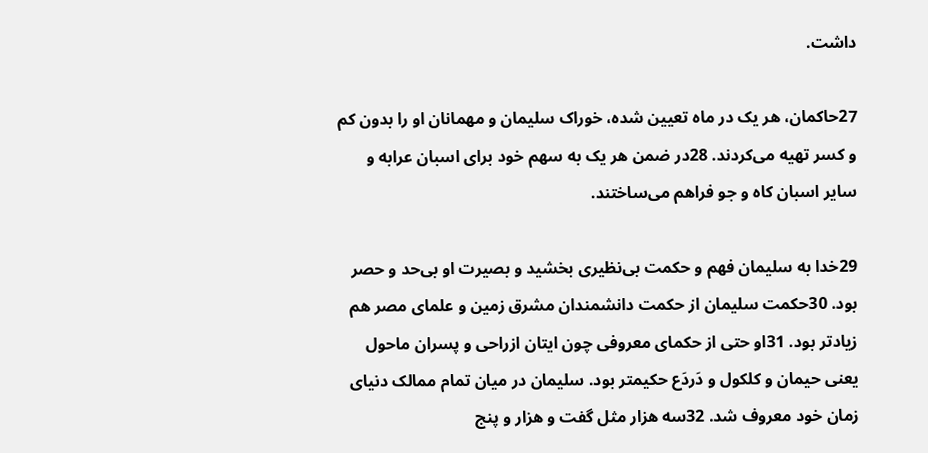داشت.

27حاكمان، هر يک در ماه تعيين شده، خوراک سليمان و مهمانان او را بدون كم و كسر تهيه می‌كردند. 28در ضمن هر يک به سهم خود برای اسبان عرابه و ساير اسبان كاه و جو فراهم می‌ساختند.

29خدا به سليمان فهم و حكمت بی‌نظيری بخشيد و بصيرت او بی‌حد و حصر بود. 30حكمت سليمان از حكمت دانشمندان مشرق زمين و علمای مصر هم زيادتر بود. 31او حتی از حكمای معروفی چون ايتان ازراحی و پسران ماحول يعنی حيمان و كلكول و دَردَع حكيمتر بود. سليمان در ميان تمام ممالک دنيای زمان خود معروف شد. 32سه هزار مثل گفت و هزار و پنج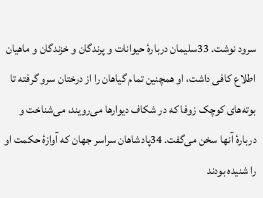سرود نوشت. 33سليمان دربارهٔ حيوانات و پرندگان و خزندگان و ماهيان اطلاع كافی داشت، او همچنين تمام گياهان را از درختان سرو گرفته تا بوته‌های كوچک زوفا كه در شكاف ديوارها می‌رويند، می‌شناخت و دربارهٔ آنها سخن می‌گفت. 34پادشاهان سراسر جهان كه آوازهٔ حكمت او را شنيده بودند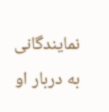نمايندگانی به دربار او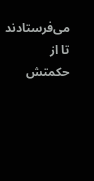می‌فرستادند تا از حكمتش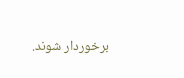برخوردار شوند.